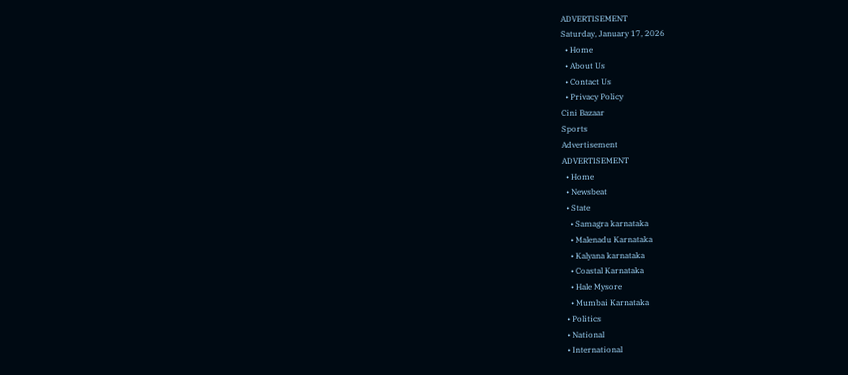ADVERTISEMENT
Saturday, January 17, 2026
  • Home
  • About Us
  • Contact Us
  • Privacy Policy
Cini Bazaar
Sports
Advertisement
ADVERTISEMENT
  • Home
  • Newsbeat
  • State
    • Samagra karnataka
    • Malenadu Karnataka
    • Kalyana karnataka
    • Coastal Karnataka
    • Hale Mysore
    • Mumbai Karnataka
  • Politics
  • National
  • International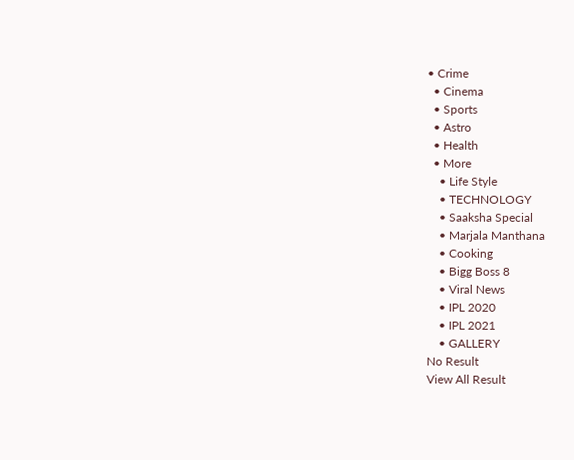• Crime
  • Cinema
  • Sports
  • Astro
  • Health
  • More
    • Life Style
    • TECHNOLOGY
    • Saaksha Special
    • Marjala Manthana
    • Cooking
    • Bigg Boss 8
    • Viral News
    • IPL 2020
    • IPL 2021
    • GALLERY
No Result
View All Result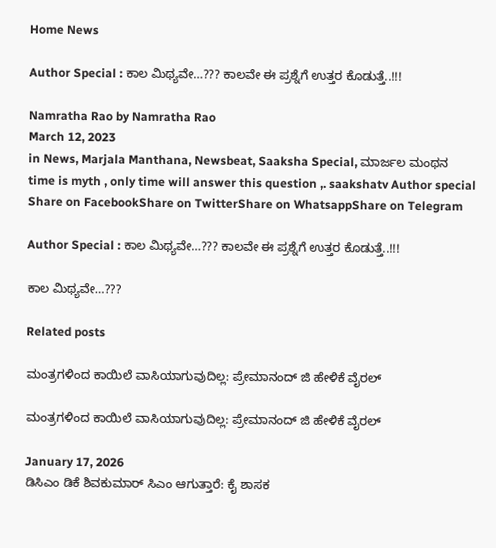Home News

Author Special : ಕಾಲ‌ ಮಿಥ್ಯವೇ…??? ಕಾಲವೇ ಈ ಪ್ರಶ್ನೆಗೆ ಉತ್ತರ ಕೊಡುತ್ತೆ..!!!

Namratha Rao by Namratha Rao
March 12, 2023
in News, Marjala Manthana, Newsbeat, Saaksha Special, ಮಾರ್ಜಲ ಮಂಥನ
time is myth , only time will answer this question ,. saakshatv Author special
Share on FacebookShare on TwitterShare on WhatsappShare on Telegram

Author Special : ಕಾಲ‌ ಮಿಥ್ಯವೇ…??? ಕಾಲವೇ ಈ ಪ್ರಶ್ನೆಗೆ ಉತ್ತರ ಕೊಡುತ್ತೆ..!!!

ಕಾಲ‌ ಮಿಥ್ಯವೇ…???

Related posts

ಮಂತ್ರಗಳಿಂದ ಕಾಯಿಲೆ ವಾಸಿಯಾಗುವುದಿಲ್ಲ: ಪ್ರೇಮಾನಂದ್‌ ಜಿ ಹೇಳಿಕೆ ವೈರಲ್

ಮಂತ್ರಗಳಿಂದ ಕಾಯಿಲೆ ವಾಸಿಯಾಗುವುದಿಲ್ಲ: ಪ್ರೇಮಾನಂದ್‌ ಜಿ ಹೇಳಿಕೆ ವೈರಲ್

January 17, 2026
ಡಿಸಿಎಂ ಡಿಕೆ ಶಿವಕುಮಾರ್ ಸಿಎಂ ಆಗುತ್ತಾರೆ: ಕೈ ಶಾಸಕ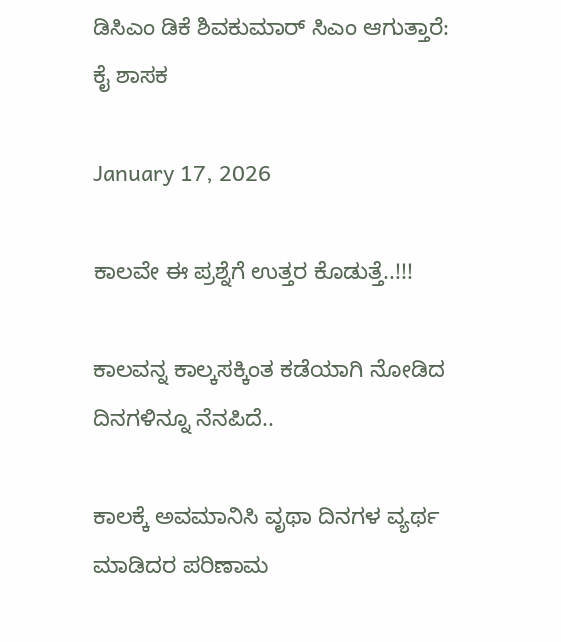ಡಿಸಿಎಂ ಡಿಕೆ ಶಿವಕುಮಾರ್ ಸಿಎಂ ಆಗುತ್ತಾರೆ: ಕೈ ಶಾಸಕ

January 17, 2026

ಕಾಲವೇ ಈ ಪ್ರಶ್ನೆಗೆ ಉತ್ತರ ಕೊಡುತ್ತೆ..!!!

ಕಾಲವನ್ನ ಕಾಲ್ಕಸಕ್ಕಿಂತ ಕಡೆಯಾಗಿ ನೋಡಿದ ದಿನಗಳಿನ್ನೂ ನೆನಪಿದೆ..

ಕಾಲಕ್ಕೆ ಅವಮಾನಿಸಿ ವೃಥಾ ದಿನಗಳ ವ್ಯರ್ಥ ಮಾಡಿದರ ಪರಿಣಾಮ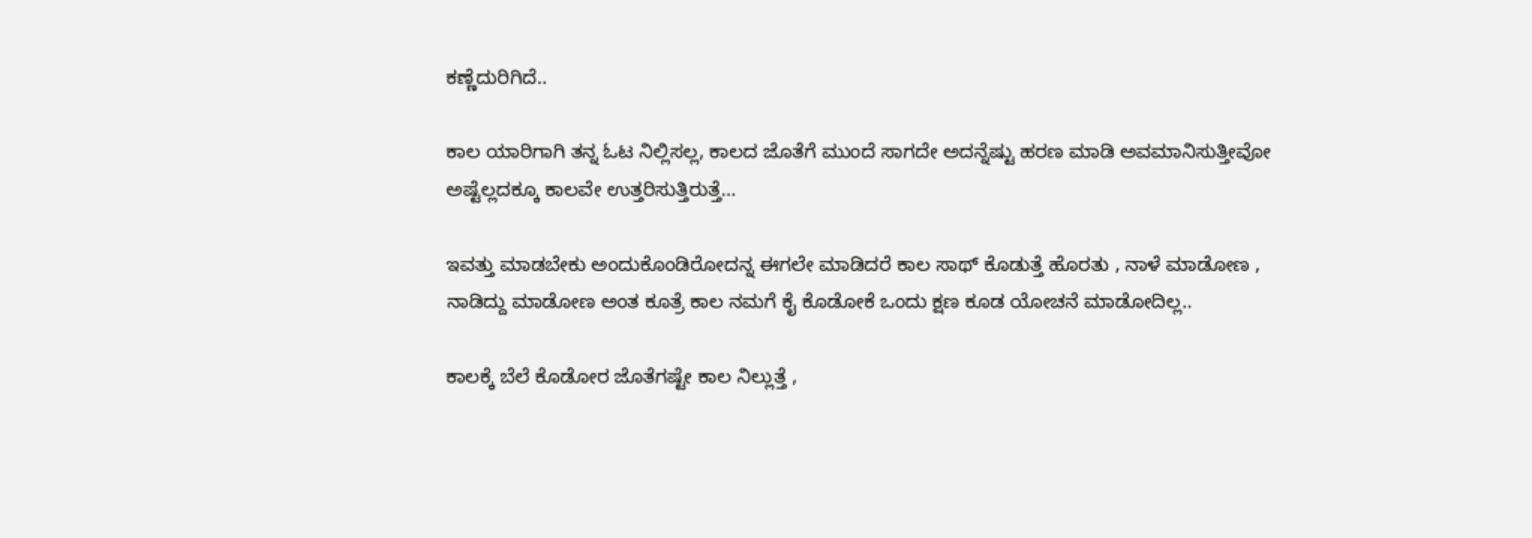ಕಣ್ಣೆದುರಿಗಿದೆ..

ಕಾಲ ಯಾರಿಗಾಗಿ‌ ತನ್ನ ಓಟ ನಿಲ್ಲಿಸಲ್ಲ, ಕಾಲದ ಜೊತೆಗೆ ಮುಂದೆ ಸಾಗದೇ ಅದನ್ನೆಷ್ಟು ಹರಣ ಮಾಡಿ ಅವಮಾನಿಸುತ್ತೀವೋ ಅಷ್ಟೆಲ್ಲದಕ್ಕೂ ಕಾಲವೇ ಉತ್ತರಿಸುತ್ತಿರುತ್ತೆ…

ಇವತ್ತು ಮಾಡಬೇಕು ಅಂದುಕೊಂಡಿರೋದನ್ನ ಈಗಲೇ ಮಾಡಿದರೆ ಕಾಲ ಸಾಥ್ ಕೊಡುತ್ತೆ ಹೊರತು , ನಾಳೆ ಮಾಡೋಣ , ನಾಡಿದ್ದು ಮಾಡೋಣ ಅಂತ ಕೂತ್ರೆ ಕಾಲ ನಮಗೆ ಕೈ ಕೊಡೋಕೆ ಒಂದು ಕ್ಷಣ ಕೂಡ ಯೋಚನೆ ಮಾಡೋದಿಲ್ಲ..

ಕಾಲಕ್ಕೆ ಬೆಲೆ ಕೊಡೋರ ಜೊತೆಗಷ್ಟೇ ಕಾಲ ನಿಲ್ಲುತ್ತೆ ,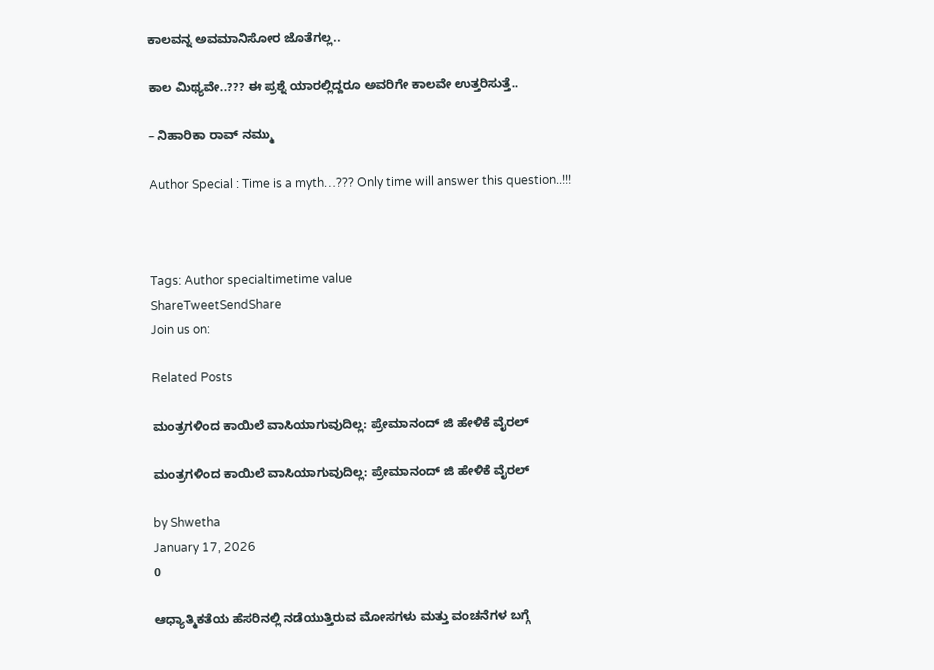ಕಾಲವನ್ನ ಅವಮಾನಿಸೋರ ಜೊತೆಗಲ್ಲ..

ಕಾಲ ಮಿಥ್ಯವೇ..??? ಈ ಪ್ರಶ್ನೆ ಯಾರಲ್ಲಿದ್ದರೂ ಅವರಿಗೇ ಕಾಲವೇ ಉತ್ತರಿಸುತ್ತೆ..

– ನಿಹಾರಿಕಾ ರಾವ್ ನಮ್ಮು

Author Special : Time is a myth…??? Only time will answer this question..!!!



Tags: Author specialtimetime value
ShareTweetSendShare
Join us on:

Related Posts

ಮಂತ್ರಗಳಿಂದ ಕಾಯಿಲೆ ವಾಸಿಯಾಗುವುದಿಲ್ಲ: ಪ್ರೇಮಾನಂದ್‌ ಜಿ ಹೇಳಿಕೆ ವೈರಲ್

ಮಂತ್ರಗಳಿಂದ ಕಾಯಿಲೆ ವಾಸಿಯಾಗುವುದಿಲ್ಲ: ಪ್ರೇಮಾನಂದ್‌ ಜಿ ಹೇಳಿಕೆ ವೈರಲ್

by Shwetha
January 17, 2026
0

ಆಧ್ಯಾತ್ಮಿಕತೆಯ ಹೆಸರಿನಲ್ಲಿ ನಡೆಯುತ್ತಿರುವ ಮೋಸಗಳು ಮತ್ತು ವಂಚನೆಗಳ ಬಗ್ಗೆ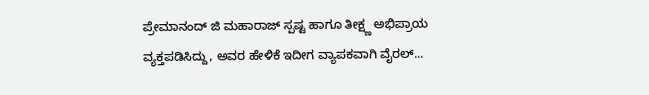ಪ್ರೇಮಾನಂದ್‌ ಜಿ ಮಹಾರಾಜ್ ಸ್ಪಷ್ಟ ಹಾಗೂ ತೀಕ್ಷ್ಣ ಅಭಿಪ್ರಾಯ ವ್ಯಕ್ತಪಡಿಸಿದ್ದು, ಅವರ ಹೇಳಿಕೆ ಇದೀಗ ವ್ಯಾಪಕವಾಗಿ ವೈರಲ್...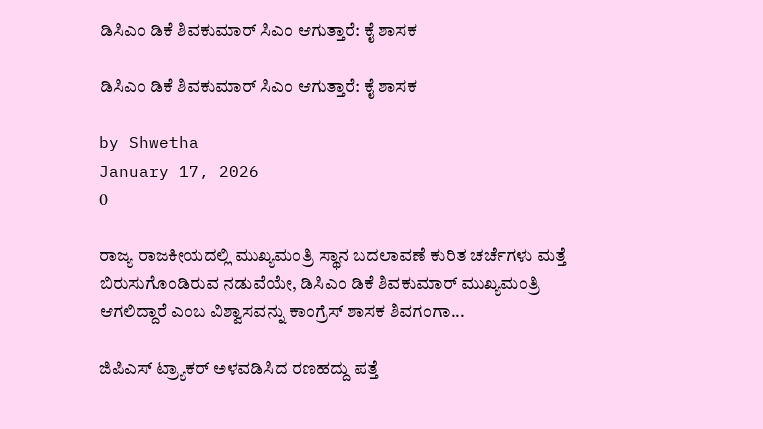ಡಿಸಿಎಂ ಡಿಕೆ ಶಿವಕುಮಾರ್ ಸಿಎಂ ಆಗುತ್ತಾರೆ: ಕೈ ಶಾಸಕ

ಡಿಸಿಎಂ ಡಿಕೆ ಶಿವಕುಮಾರ್ ಸಿಎಂ ಆಗುತ್ತಾರೆ: ಕೈ ಶಾಸಕ

by Shwetha
January 17, 2026
0

ರಾಜ್ಯ ರಾಜಕೀಯದಲ್ಲಿ ಮುಖ್ಯಮಂತ್ರಿ ಸ್ಥಾನ ಬದಲಾವಣೆ ಕುರಿತ ಚರ್ಚೆಗಳು ಮತ್ತೆ ಬಿರುಸುಗೊಂಡಿರುವ ನಡುವೆಯೇ, ಡಿಸಿಎಂ ಡಿಕೆ ಶಿವಕುಮಾರ್ ಮುಖ್ಯಮಂತ್ರಿ ಆಗಲಿದ್ದಾರೆ ಎಂಬ ವಿಶ್ವಾಸವನ್ನು ಕಾಂಗ್ರೆಸ್ ಶಾಸಕ ಶಿವಗಂಗಾ...

ಜಿಪಿಎಸ್ ಟ್ರ್ಯಾಕರ್‌ ಅಳವಡಿಸಿದ ರಣಹದ್ದು ಪತ್ತೆ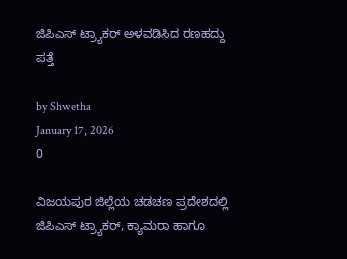ಜಿಪಿಎಸ್ ಟ್ರ್ಯಾಕರ್‌ ಅಳವಡಿಸಿದ ರಣಹದ್ದು ಪತ್ತೆ

by Shwetha
January 17, 2026
0

ವಿಜಯಪುರ ಜಿಲ್ಲೆಯ ಚಡಚಣ ಪ್ರದೇಶದಲ್ಲಿ ಜಿಪಿಎಸ್ ಟ್ರ್ಯಾಕರ್, ಕ್ಯಾಮರಾ ಹಾಗೂ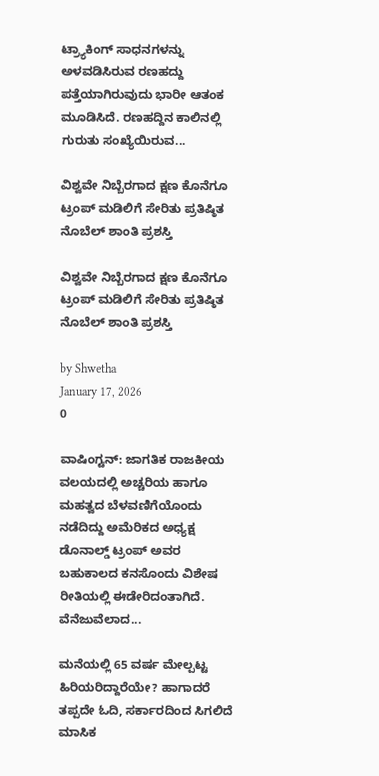ಟ್ರ್ಯಾಕಿಂಗ್ ಸಾಧನಗಳನ್ನು ಅಳವಡಿಸಿರುವ ರಣಹದ್ದು ಪತ್ತೆಯಾಗಿರುವುದು ಭಾರೀ ಆತಂಕ ಮೂಡಿಸಿದೆ. ರಣಹದ್ದಿನ ಕಾಲಿನಲ್ಲಿ ಗುರುತು ಸಂಖ್ಯೆಯಿರುವ...

ವಿಶ್ವವೇ ನಿಬ್ಬೆರಗಾದ ಕ್ಷಣ ಕೊನೆಗೂ ಟ್ರಂಪ್ ಮಡಿಲಿಗೆ ಸೇರಿತು ಪ್ರತಿಷ್ಠಿತ ನೊಬೆಲ್ ಶಾಂತಿ ಪ್ರಶಸ್ತಿ

ವಿಶ್ವವೇ ನಿಬ್ಬೆರಗಾದ ಕ್ಷಣ ಕೊನೆಗೂ ಟ್ರಂಪ್ ಮಡಿಲಿಗೆ ಸೇರಿತು ಪ್ರತಿಷ್ಠಿತ ನೊಬೆಲ್ ಶಾಂತಿ ಪ್ರಶಸ್ತಿ

by Shwetha
January 17, 2026
0

ವಾಷಿಂಗ್ಟನ್: ಜಾಗತಿಕ ರಾಜಕೀಯ ವಲಯದಲ್ಲಿ ಅಚ್ಚರಿಯ ಹಾಗೂ ಮಹತ್ವದ ಬೆಳವಣಿಗೆಯೊಂದು ನಡೆದಿದ್ದು ಅಮೆರಿಕದ ಅಧ್ಯಕ್ಷ ಡೊನಾಲ್ಡ್ ಟ್ರಂಪ್ ಅವರ ಬಹುಕಾಲದ ಕನಸೊಂದು ವಿಶೇಷ ರೀತಿಯಲ್ಲಿ ಈಡೇರಿದಂತಾಗಿದೆ. ವೆನೆಜುವೆಲಾದ...

ಮನೆಯಲ್ಲಿ 65 ವರ್ಷ ಮೇಲ್ಪಟ್ಟ ಹಿರಿಯರಿದ್ದಾರೆಯೇ? ಹಾಗಾದರೆ ತಪ್ಪದೇ ಓದಿ, ಸರ್ಕಾರದಿಂದ ಸಿಗಲಿದೆ ಮಾಸಿಕ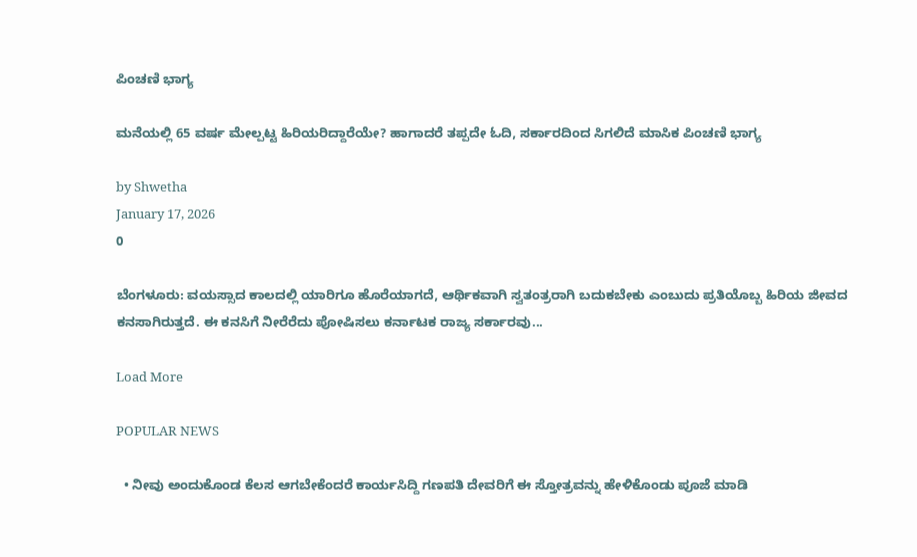ಪಿಂಚಣಿ ಭಾಗ್ಯ

ಮನೆಯಲ್ಲಿ 65 ವರ್ಷ ಮೇಲ್ಪಟ್ಟ ಹಿರಿಯರಿದ್ದಾರೆಯೇ? ಹಾಗಾದರೆ ತಪ್ಪದೇ ಓದಿ, ಸರ್ಕಾರದಿಂದ ಸಿಗಲಿದೆ ಮಾಸಿಕ ಪಿಂಚಣಿ ಭಾಗ್ಯ

by Shwetha
January 17, 2026
0

ಬೆಂಗಳೂರು: ವಯಸ್ಸಾದ ಕಾಲದಲ್ಲಿ ಯಾರಿಗೂ ಹೊರೆಯಾಗದೆ, ಆರ್ಥಿಕವಾಗಿ ಸ್ವತಂತ್ರರಾಗಿ ಬದುಕಬೇಕು ಎಂಬುದು ಪ್ರತಿಯೊಬ್ಬ ಹಿರಿಯ ಜೀವದ ಕನಸಾಗಿರುತ್ತದೆ. ಈ ಕನಸಿಗೆ ನೀರೆರೆದು ಪೋಷಿಸಲು ಕರ್ನಾಟಕ ರಾಜ್ಯ ಸರ್ಕಾರವು...

Load More

POPULAR NEWS

  • ನೀವು ಅಂದುಕೊಂಡ ಕೆಲಸ ಆಗಬೇಕೆಂದರೆ ಕಾರ್ಯಸಿದ್ದಿ ಗಣಪತಿ ದೇವರಿಗೆ ಈ ಸ್ತೋತ್ರವನ್ನು ಹೇಳಿಕೊಂಡು ಪೂಜೆ ಮಾಡಿ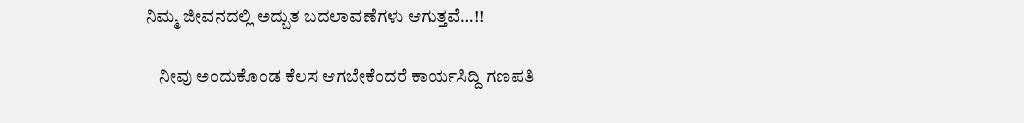ನಿಮ್ಮ ಜೀವನದಲ್ಲಿ ಅದ್ಬುತ ಬದಲಾವಣೆಗಳು ಆಗುತ್ತವೆ…!!

    ನೀವು ಅಂದುಕೊಂಡ ಕೆಲಸ ಆಗಬೇಕೆಂದರೆ ಕಾರ್ಯಸಿದ್ದಿ ಗಣಪತಿ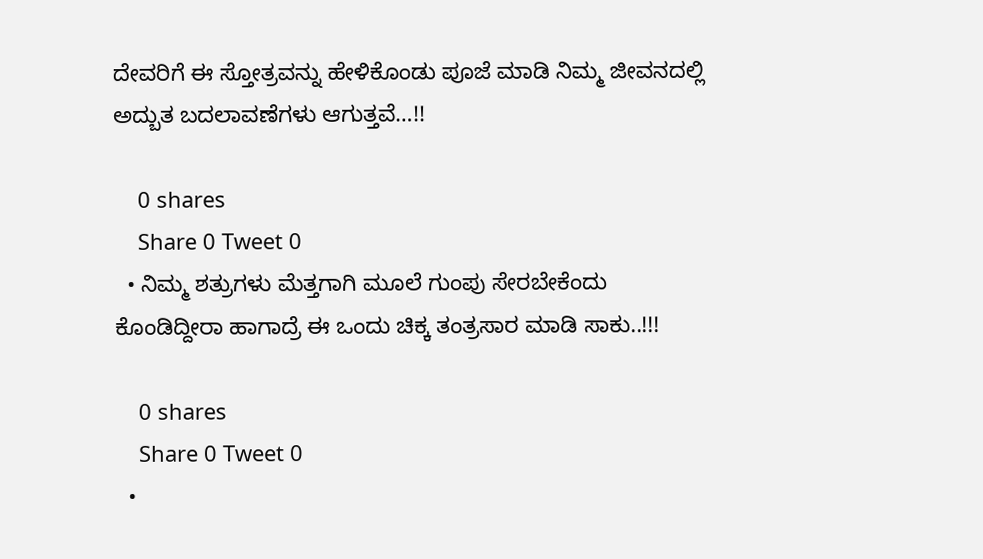ದೇವರಿಗೆ ಈ ಸ್ತೋತ್ರವನ್ನು ಹೇಳಿಕೊಂಡು ಪೂಜೆ ಮಾಡಿ ನಿಮ್ಮ ಜೀವನದಲ್ಲಿ ಅದ್ಬುತ ಬದಲಾವಣೆಗಳು ಆಗುತ್ತವೆ…!!

    0 shares
    Share 0 Tweet 0
  • ನಿಮ್ಮ ಶತ್ರುಗಳು ಮೆತ್ತಗಾಗಿ ಮೂಲೆ ಗುಂಪು ಸೇರಬೇಕೆಂದು ಕೊಂಡಿದ್ದೀರಾ ಹಾಗಾದ್ರೆ ಈ ಒಂದು ಚಿಕ್ಕ ತಂತ್ರಸಾರ ಮಾಡಿ ಸಾಕು..!!!

    0 shares
    Share 0 Tweet 0
  •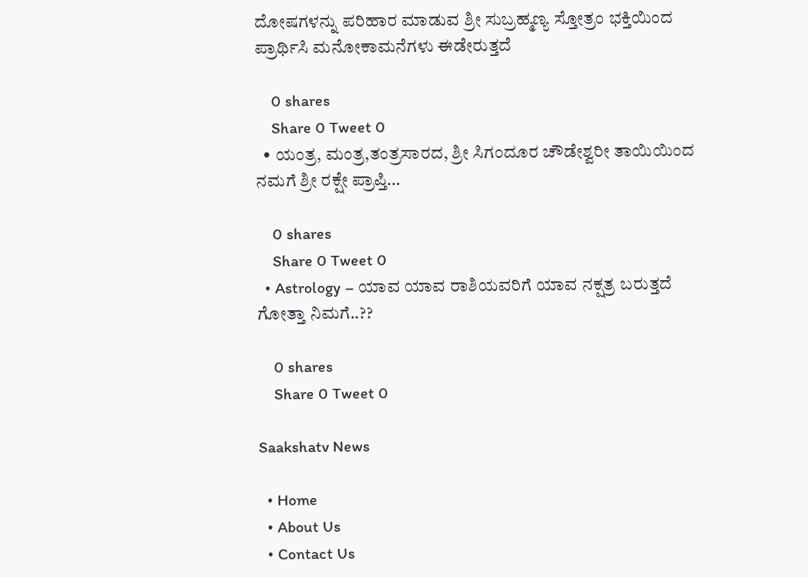ದೋಷಗಳನ್ನು ಪರಿಹಾರ ಮಾಡುವ ಶ್ರೀ ಸುಬ್ರಹ್ಮಣ್ಯ ಸ್ತೋತ್ರಂ ಭಕ್ತಿಯಿಂದ ಪ್ರಾರ್ಥಿಸಿ ಮನೋಕಾಮನೆಗಳು ಈಡೇರುತ್ತದೆ

    0 shares
    Share 0 Tweet 0
  • ಯಂತ್ರ, ಮಂತ್ರ,ತಂತ್ರಸಾರದ, ಶ್ರೀ ಸಿಗಂದೂರ ಚೌಡೇಶ್ವರೀ ತಾಯಿಯಿಂದ ನಮಗೆ ಶ್ರೀ ರಕ್ಷೇ ಪ್ರಾಪ್ತಿ…

    0 shares
    Share 0 Tweet 0
  • Astrology – ಯಾವ ಯಾವ ರಾಶಿಯವರಿಗೆ ಯಾವ ನಕ್ಷತ್ರ ಬರುತ್ತದೆ ಗೋತ್ತಾ ನಿಮಗೆ..??

    0 shares
    Share 0 Tweet 0

Saakshatv News

  • Home
  • About Us
  • Contact Us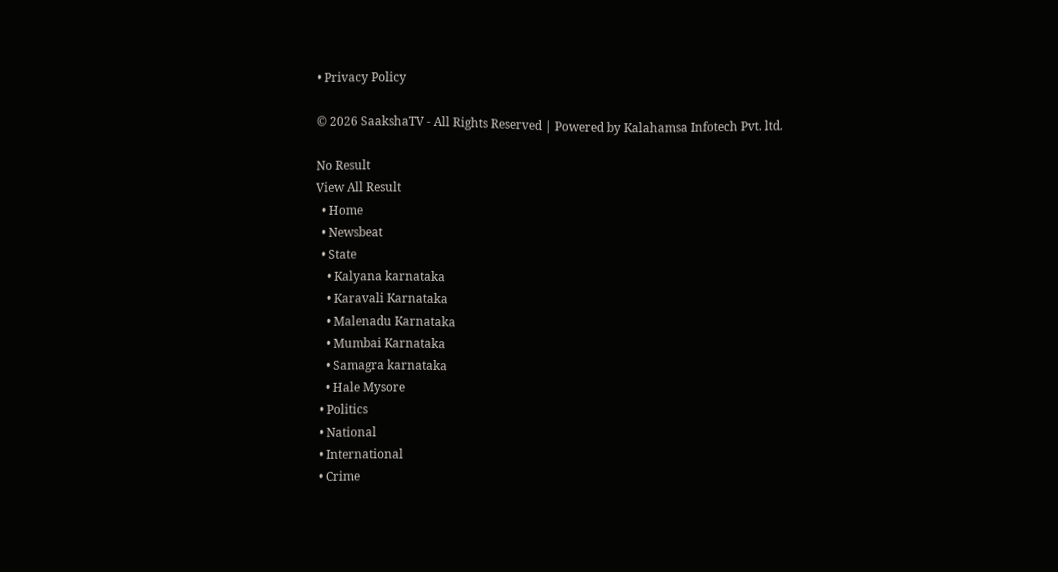• Privacy Policy

© 2026 SaakshaTV - All Rights Reserved | Powered by Kalahamsa Infotech Pvt. ltd.

No Result
View All Result
  • Home
  • Newsbeat
  • State
    • Kalyana karnataka
    • Karavali Karnataka
    • Malenadu Karnataka
    • Mumbai Karnataka
    • Samagra karnataka
    • Hale Mysore
  • Politics
  • National
  • International
  • Crime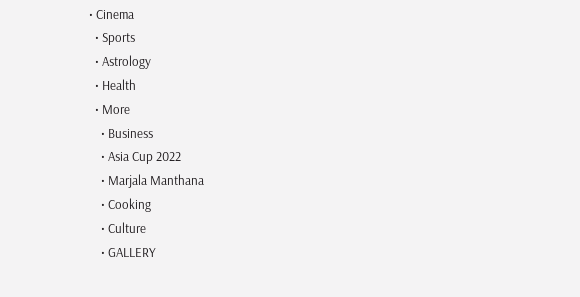• Cinema
  • Sports
  • Astrology
  • Health
  • More
    • Business
    • Asia Cup 2022
    • Marjala Manthana
    • Cooking
    • Culture
    • GALLERY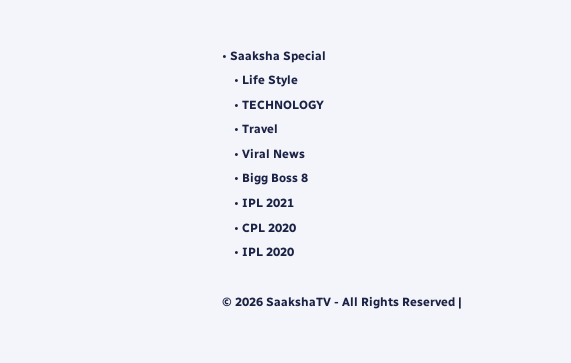• Saaksha Special
    • Life Style
    • TECHNOLOGY
    • Travel
    • Viral News
    • Bigg Boss 8
    • IPL 2021
    • CPL 2020
    • IPL 2020

© 2026 SaakshaTV - All Rights Reserved |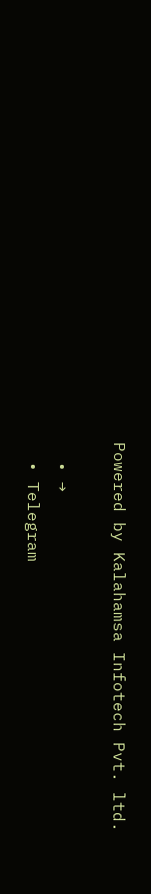Powered by Kalahamsa Infotech Pvt. ltd.

  • →
  • Telegram